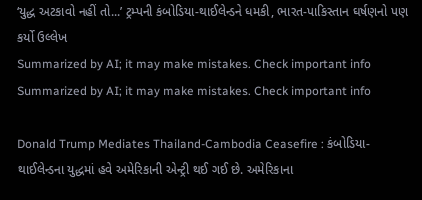‘યુદ્ધ અટકાવો નહીં તો...’ ટ્રમ્પની કંબોડિયા-થાઈલેન્ડને ધમકી, ભારત-પાકિસ્તાન ઘર્ષણનો પણ કર્યો ઉલ્લેખ
Summarized by AI; it may make mistakes. Check important info
Summarized by AI; it may make mistakes. Check important info

Donald Trump Mediates Thailand-Cambodia Ceasefire : કંબોડિયા-થાઈલેન્ડના યુદ્ધમાં હવે અમેરિકાની એન્ટ્રી થઈ ગઈ છે. અમેરિકાના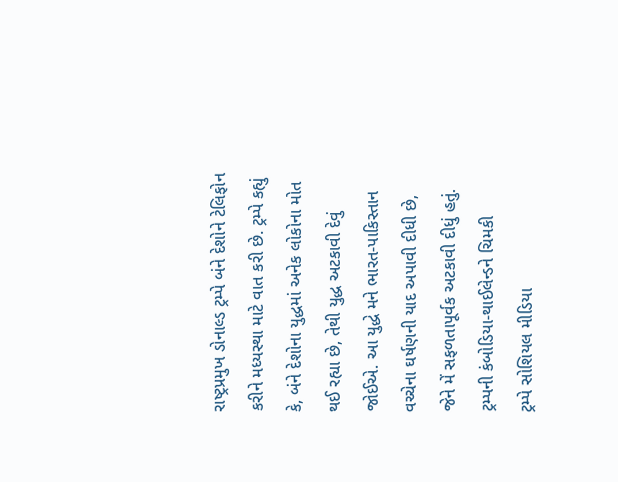રાષ્ટ્રપ્રમુખ ડોનાલ્ડ ટ્રમ્પે બંને દેશોને ટેલિફોન કરીને મધ્યસ્થા માટે વાત કરી છે. ટ્રમ્પે કહ્યું કે, બંને દેશોના યુદ્ધમાં અનેક લોકોના મોત થઈ રહ્યા છે, તેથી યુદ્ધ અટકાવી દેવું જોઈએ. આ યુદ્ધે મને ભારત-પાકિસ્તાન વચ્ચેના ઘર્ષણની યાદ અપાવી દીધી છે, જેને મેં સફળતાપૂર્વક અટકાવી દીધું હતું.
ટ્રમ્પની કંબોડિયા-થાઈલેન્ડને ચિમકી
ટ્રમ્પે સોશિયલ મીડિયા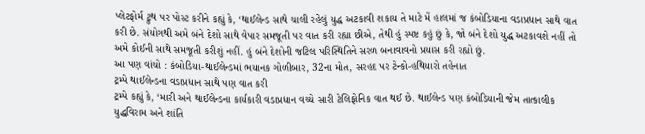પ્લેટફોર્મ ટ્રુથ પર પોસ્ટ કરીને કહ્યું કે, ‘થાઈલેન્ડ સાથે ચાલી રહેલું યુદ્ધ અટકાવી શકાય તે માટે મેં હાલમાં જ કંબોડિયાના વડાપ્રધાન સાથે વાત કરી છે. સંયોગથી અમે બંને દેશો સાથે વેપાર સમજૂતી પર વાત કરી રહ્યા છીએ, તેથી હું સ્પષ્ટ કહું છું કે, જો બંને દેશો યુદ્ધ અટકાવશે નહીં તો અમે કોઈની સાથે સમજૂતી કરીશું નહીં. હું બંને દેશોની જટિલ પરિસ્થિતિને સરળ બનાવાવનો પ્રયાસ કરી રહ્યો છું.
આ પણ વાંચો : કંબોડિયા-થાઈલેન્ડમાં ભયાનક ગોળીબાર, 32ના મોત, સરહદ પર ટેન્કો-હથિયારો તહેનાત
ટ્રમ્પે થાઈલેન્ડના વડાપ્રધાન સાથે પણ વાત કરી
ટ્રમ્પે કહ્યું કે, ‘મારી અને થાઈલેન્ડના કાર્યકારી વડાપ્રધાન વચ્ચે સારી ટેલિફોનિક વાત થઈ છે. થાઈલેન્ડ પણ કંબોડિયાની જેમ તાત્કાલીક યુદ્ધવિરામ અને શાંતિ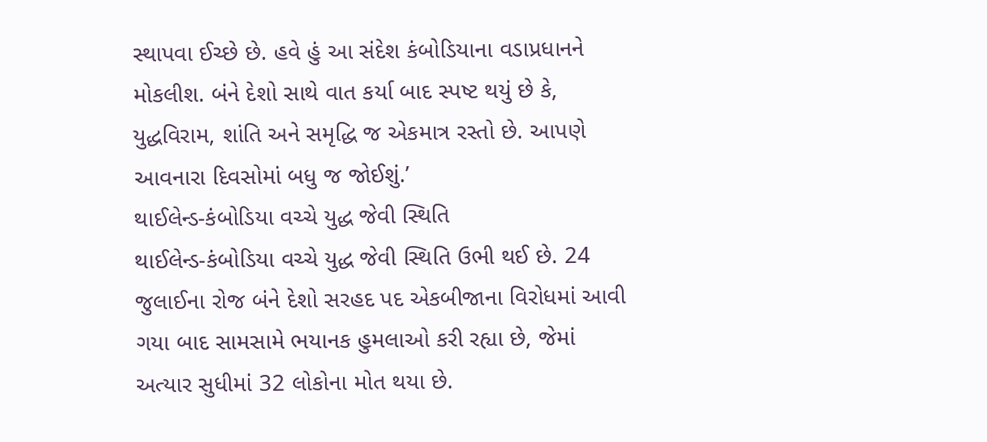સ્થાપવા ઈચ્છે છે. હવે હું આ સંદેશ કંબોડિયાના વડાપ્રધાનને મોકલીશ. બંને દેશો સાથે વાત કર્યા બાદ સ્પષ્ટ થયું છે કે, યુદ્ધવિરામ, શાંતિ અને સમૃદ્ધિ જ એકમાત્ર રસ્તો છે. આપણે આવનારા દિવસોમાં બધુ જ જોઈશું.’
થાઈલેન્ડ-કંબોડિયા વચ્ચે યુદ્ધ જેવી સ્થિતિ
થાઈલેન્ડ-કંબોડિયા વચ્ચે યુદ્ધ જેવી સ્થિતિ ઉભી થઈ છે. 24 જુલાઈના રોજ બંને દેશો સરહદ પદ એકબીજાના વિરોધમાં આવી ગયા બાદ સામસામે ભયાનક હુમલાઓ કરી રહ્યા છે, જેમાં અત્યાર સુધીમાં 32 લોકોના મોત થયા છે.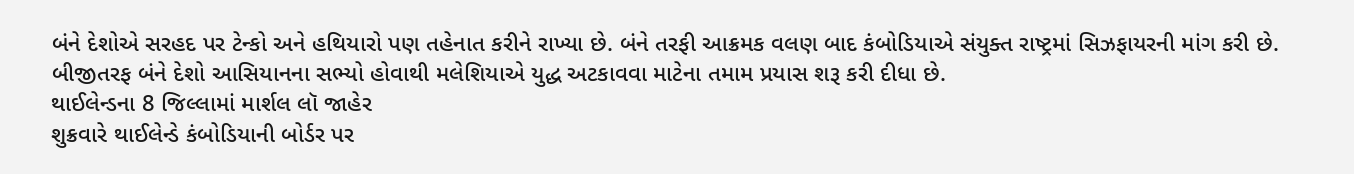બંને દેશોએ સરહદ પર ટેન્કો અને હથિયારો પણ તહેનાત કરીને રાખ્યા છે. બંને તરફી આક્રમક વલણ બાદ કંબોડિયાએ સંયુક્ત રાષ્ટ્રમાં સિઝફાયરની માંગ કરી છે. બીજીતરફ બંને દેશો આસિયાનના સભ્યો હોવાથી મલેશિયાએ યુદ્ધ અટકાવવા માટેના તમામ પ્રયાસ શરૂ કરી દીધા છે.
થાઈલેન્ડના 8 જિલ્લામાં માર્શલ લૉ જાહેર
શુક્રવારે થાઈલેન્ડે કંબોડિયાની બોર્ડર પર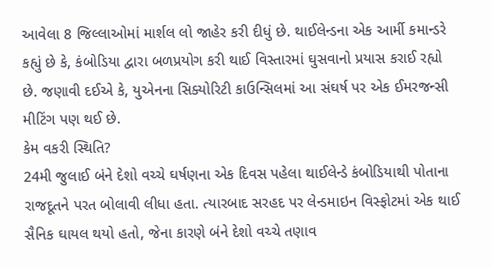આવેલા 8 જિલ્લાઓમાં માર્શલ લો જાહેર કરી દીધું છે. થાઈલેન્ડના એક આર્મી કમાન્ડરે કહ્યું છે કે, કંબોડિયા દ્વારા બળપ્રયોગ કરી થાઈ વિસ્તારમાં ઘુસવાનો પ્રયાસ કરાઈ રહ્યો છે. જણાવી દઈએ કે, યુએનના સિક્યોરિટી કાઉન્સિલમાં આ સંઘર્ષ પર એક ઈમરજન્સી મીટિંગ પણ થઈ છે.
કેમ વકરી સ્થિતિ?
24મી જુલાઈ બંને દેશો વચ્ચે ઘર્ષણના એક દિવસ પહેલા થાઈલેન્ડે કંબોડિયાથી પોતાના રાજદૂતને પરત બોલાવી લીધા હતા. ત્યારબાદ સરહદ પર લેન્ડમાઇન વિસ્ફોટમાં એક થાઈ સૈનિક ઘાયલ થયો હતો, જેના કારણે બંને દેશો વચ્ચે તણાવ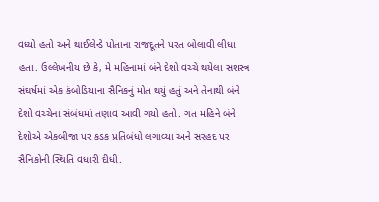વધ્યો હતો અને થાઈલેન્ડે પોતાના રાજદૂતને પરત બોલાવી લીધા હતા. ઉલ્લેખનીય છે કે, મે મહિનામાં બંને દેશો વચ્ચે થયેલા સશસ્ત્ર સંઘર્ષમાં એક કંબોડિયાના સૈનિકનું મોત થયું હતું અને તેનાથી બંને દેશો વચ્ચેના સંબંધમાં તણાવ આવી ગયો હતો. ગત મહિને બંને દેશોએ એકબીજા પર કડક પ્રતિબંધો લગાવ્યા અને સરહદ પર સૈનિકોની સ્થિતિ વધારી દીધી.